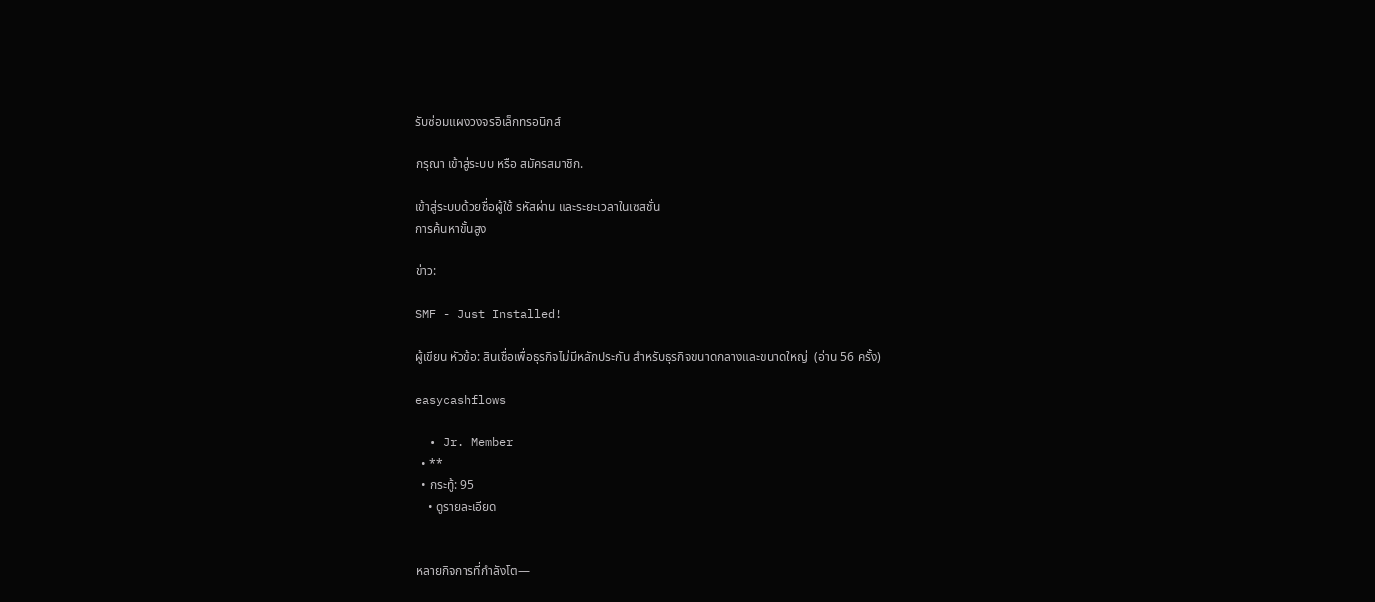รับซ่อมแผงวงจรอิเล็กทรอนิกส์

กรุณา เข้าสู่ระบบ หรือ สมัครสมาชิก.

เข้าสู่ระบบด้วยชื่อผู้ใช้ รหัสผ่าน และระยะเวลาในเซสชั่น
การค้นหาขั้นสูง

ข่าว:

SMF - Just Installed!

ผู้เขียน หัวข้อ: สินเชื่อเพื่อธุรกิจไม่มีหลักประกัน สำหรับธุรกิจขนาดกลางและขนาดใหญ่  (อ่าน 56 ครั้ง)

easycashflows

  • Jr. Member
  • **
  • กระทู้: 95
    • ดูรายละเอียด


หลายกิจการที่กำลังโต—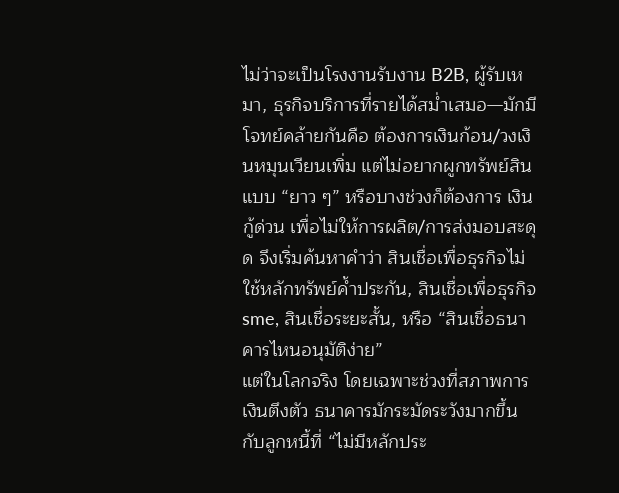ไม่ว่าจะเป็นโรงงานรับงาน B2B, ผู้รับเหมา, ธุรกิจบริการที่รายได้สม่ำเสมอ—มักมีโจทย์คล้ายกันคือ ต้องการเงินก้อน/วงเงินหมุนเวียนเพิ่ม แต่ไม่อยากผูกทรัพย์สินแบบ “ยาว ๆ” หรือบางช่วงก็ต้องการ เงินกู้ด่วน เพื่อไม่ให้การผลิต/การส่งมอบสะดุด จึงเริ่มค้นหาคำว่า สินเชื่อเพื่อธุรกิจไม่ใช้หลักทรัพย์ค้ำประกัน, สินเชื่อเพื่อธุรกิจ sme, สินเชื่อระยะสั้น, หรือ “สินเชื่อธนาคารไหนอนุมัติง่าย”
แต่ในโลกจริง โดยเฉพาะช่วงที่สภาพการเงินตึงตัว ธนาคารมักระมัดระวังมากขึ้นกับลูกหนี้ที่ “ไม่มีหลักประ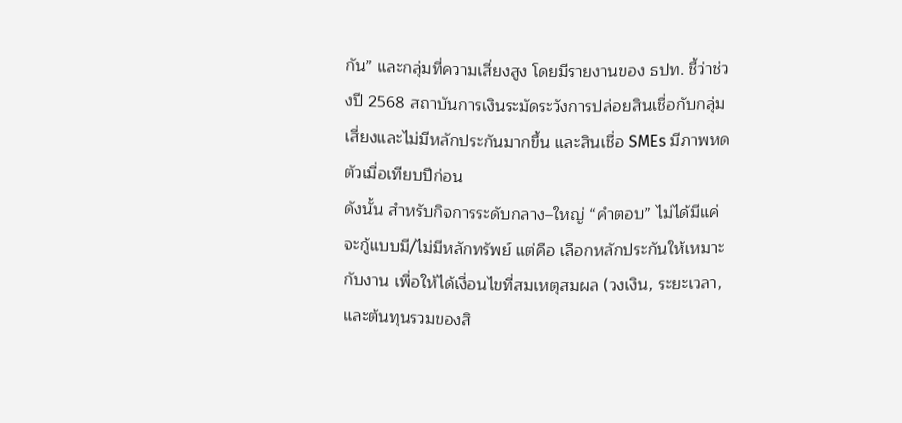กัน” และกลุ่มที่ความเสี่ยงสูง โดยมีรายงานของ ธปท. ชี้ว่าช่วงปี 2568 สถาบันการเงินระมัดระวังการปล่อยสินเชื่อกับกลุ่มเสี่ยงและไม่มีหลักประกันมากขึ้น และสินเชื่อ SMEs มีภาพหดตัวเมื่อเทียบปีก่อน
ดังนั้น สำหรับกิจการระดับกลาง–ใหญ่ “คำตอบ” ไม่ได้มีแค่ จะกู้แบบมี/ไม่มีหลักทรัพย์ แต่คือ เลือกหลักประกันให้เหมาะกับงาน เพื่อให้ได้เงื่อนไขที่สมเหตุสมผล (วงเงิน, ระยะเวลา, และต้นทุนรวมของสิ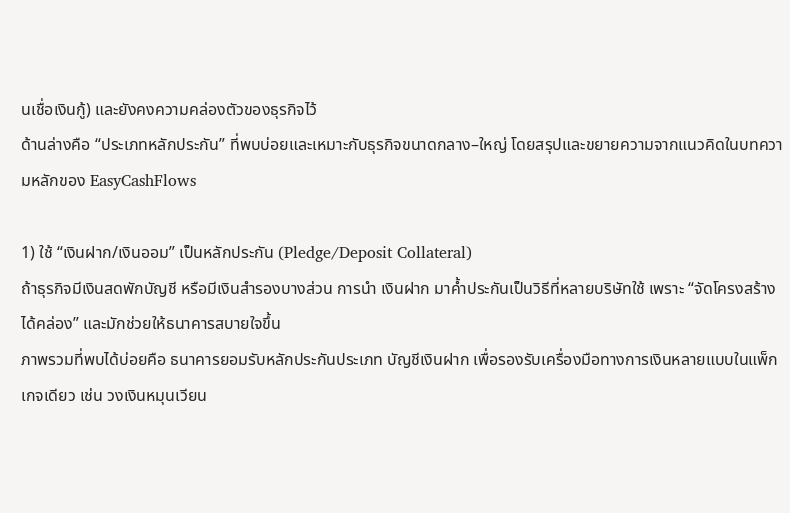นเชื่อเงินกู้) และยังคงความคล่องตัวของธุรกิจไว้
ด้านล่างคือ “ประเภทหลักประกัน” ที่พบบ่อยและเหมาะกับธุรกิจขนาดกลาง–ใหญ่ โดยสรุปและขยายความจากแนวคิดในบทความหลักของ EasyCashFlows

1) ใช้ “เงินฝาก/เงินออม” เป็นหลักประกัน (Pledge/Deposit Collateral)
ถ้าธุรกิจมีเงินสดพักบัญชี หรือมีเงินสำรองบางส่วน การนำ เงินฝาก มาค้ำประกันเป็นวิธีที่หลายบริษัทใช้ เพราะ “จัดโครงสร้างได้คล่อง” และมักช่วยให้ธนาคารสบายใจขึ้น
ภาพรวมที่พบได้บ่อยคือ ธนาคารยอมรับหลักประกันประเภท บัญชีเงินฝาก เพื่อรองรับเครื่องมือทางการเงินหลายแบบในแพ็กเกจเดียว เช่น วงเงินหมุนเวียน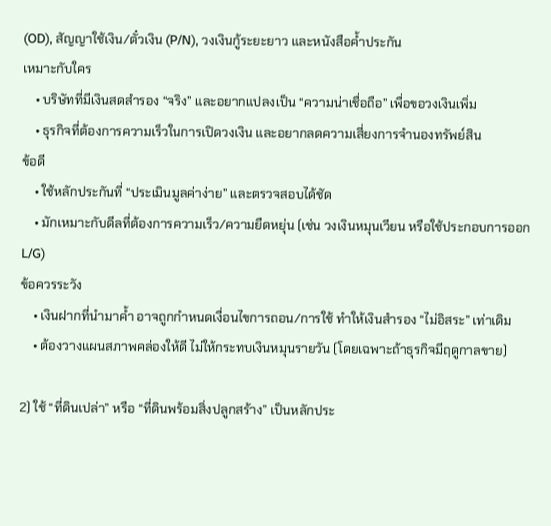(OD), สัญญาใช้เงิน/ตั๋วเงิน (P/N), วงเงินกู้ระยะยาว และหนังสือค้ำประกัน
เหมาะกับใคร
    • บริษัทที่มีเงินสดสำรอง “จริง” และอยากแปลงเป็น “ความน่าเชื่อถือ” เพื่อขอวงเงินเพิ่ม
    • ธุรกิจที่ต้องการความเร็วในการเปิดวงเงิน และอยากลดความเสี่ยงการจำนองทรัพย์สิน
ข้อดี
    • ใช้หลักประกันที่ “ประเมินมูลค่าง่าย” และตรวจสอบได้ชัด
    • มักเหมาะกับดีลที่ต้องการความเร็ว/ความยืดหยุ่น (เช่น วงเงินหมุนเวียน หรือใช้ประกอบการออก L/G)
ข้อควรระวัง
    • เงินฝากที่นำมาค้ำ อาจถูกกำหนดเงื่อนไขการถอน/การใช้ ทำให้เงินสำรอง “ไม่อิสระ” เท่าเดิม
    • ต้องวางแผนสภาพคล่องให้ดี ไม่ให้กระทบเงินหมุนรายวัน (โดยเฉพาะถ้าธุรกิจมีฤดูกาลขาย)

2) ใช้ “ที่ดินเปล่า” หรือ “ที่ดินพร้อมสิ่งปลูกสร้าง” เป็นหลักประ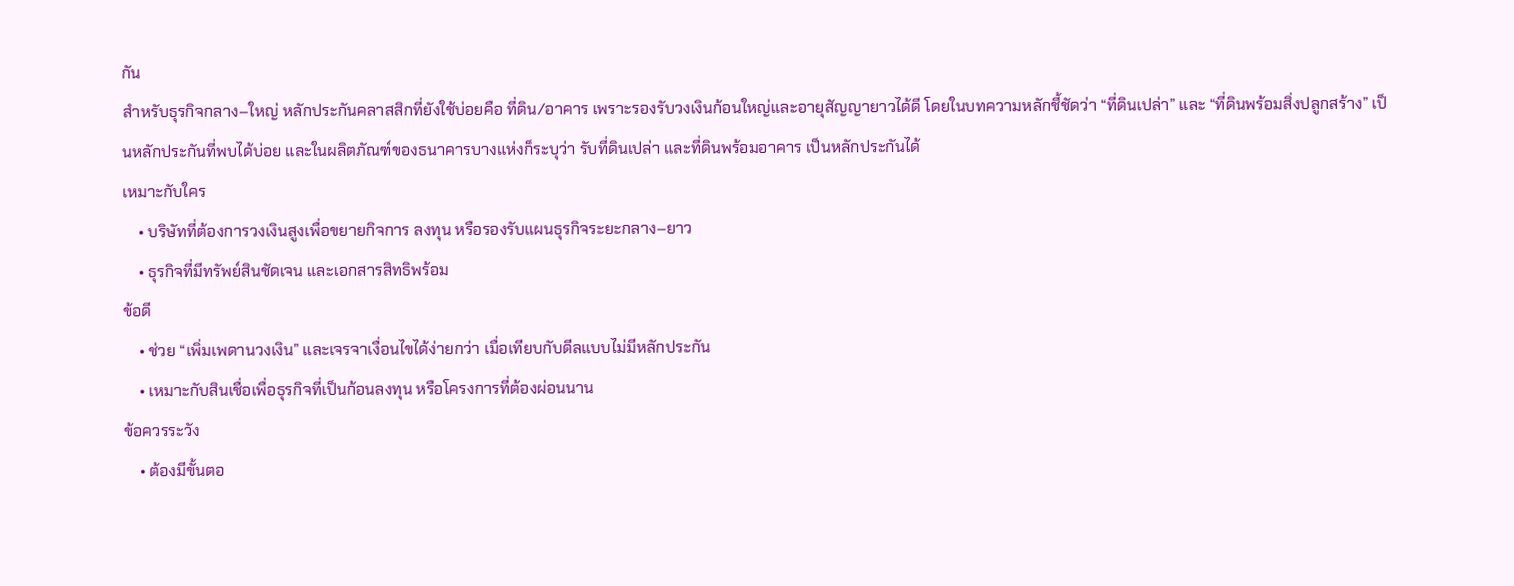กัน
สำหรับธุรกิจกลาง–ใหญ่ หลักประกันคลาสสิกที่ยังใช้บ่อยคือ ที่ดิน/อาคาร เพราะรองรับวงเงินก้อนใหญ่และอายุสัญญายาวได้ดี โดยในบทความหลักชี้ชัดว่า “ที่ดินเปล่า” และ “ที่ดินพร้อมสิ่งปลูกสร้าง” เป็นหลักประกันที่พบได้บ่อย และในผลิตภัณฑ์ของธนาคารบางแห่งก็ระบุว่า รับที่ดินเปล่า และที่ดินพร้อมอาคาร เป็นหลักประกันได้
เหมาะกับใคร
    • บริษัทที่ต้องการวงเงินสูงเพื่อขยายกิจการ ลงทุน หรือรองรับแผนธุรกิจระยะกลาง–ยาว
    • ธุรกิจที่มีทรัพย์สินชัดเจน และเอกสารสิทธิพร้อม
ข้อดี
    • ช่วย “เพิ่มเพดานวงเงิน” และเจรจาเงื่อนไขได้ง่ายกว่า เมื่อเทียบกับดีลแบบไม่มีหลักประกัน
    • เหมาะกับสินเชื่อเพื่อธุรกิจที่เป็นก้อนลงทุน หรือโครงการที่ต้องผ่อนนาน
ข้อควรระวัง
    • ต้องมีขั้นตอ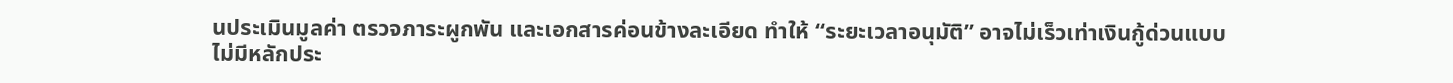นประเมินมูลค่า ตรวจภาระผูกพัน และเอกสารค่อนข้างละเอียด ทำให้ “ระยะเวลาอนุมัติ” อาจไม่เร็วเท่าเงินกู้ด่วนแบบไม่มีหลักประ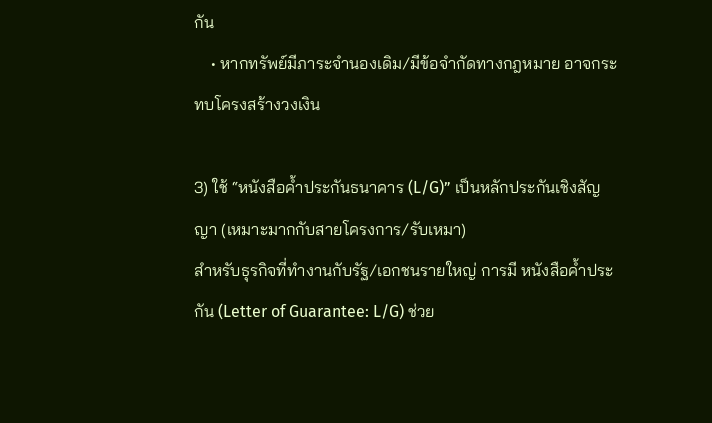กัน
    • หากทรัพย์มีภาระจำนองเดิม/มีข้อจำกัดทางกฎหมาย อาจกระทบโครงสร้างวงเงิน

3) ใช้ “หนังสือค้ำประกันธนาคาร (L/G)” เป็นหลักประกันเชิงสัญญา (เหมาะมากกับสายโครงการ/รับเหมา)
สำหรับธุรกิจที่ทำงานกับรัฐ/เอกชนรายใหญ่ การมี หนังสือค้ำประกัน (Letter of Guarantee: L/G) ช่วย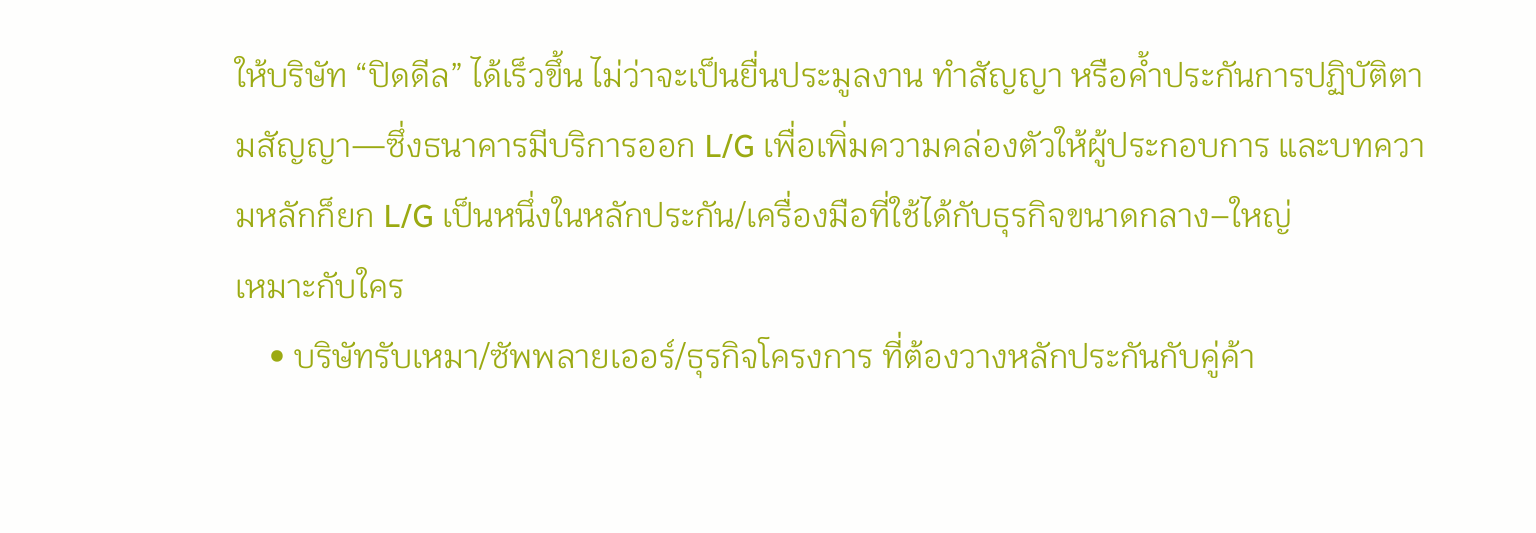ให้บริษัท “ปิดดีล” ได้เร็วขึ้น ไม่ว่าจะเป็นยื่นประมูลงาน ทำสัญญา หรือค้ำประกันการปฏิบัติตามสัญญา—ซึ่งธนาคารมีบริการออก L/G เพื่อเพิ่มความคล่องตัวให้ผู้ประกอบการ และบทความหลักก็ยก L/G เป็นหนึ่งในหลักประกัน/เครื่องมือที่ใช้ได้กับธุรกิจขนาดกลาง–ใหญ่
เหมาะกับใคร
    • บริษัทรับเหมา/ซัพพลายเออร์/ธุรกิจโครงการ ที่ต้องวางหลักประกันกับคู่ค้า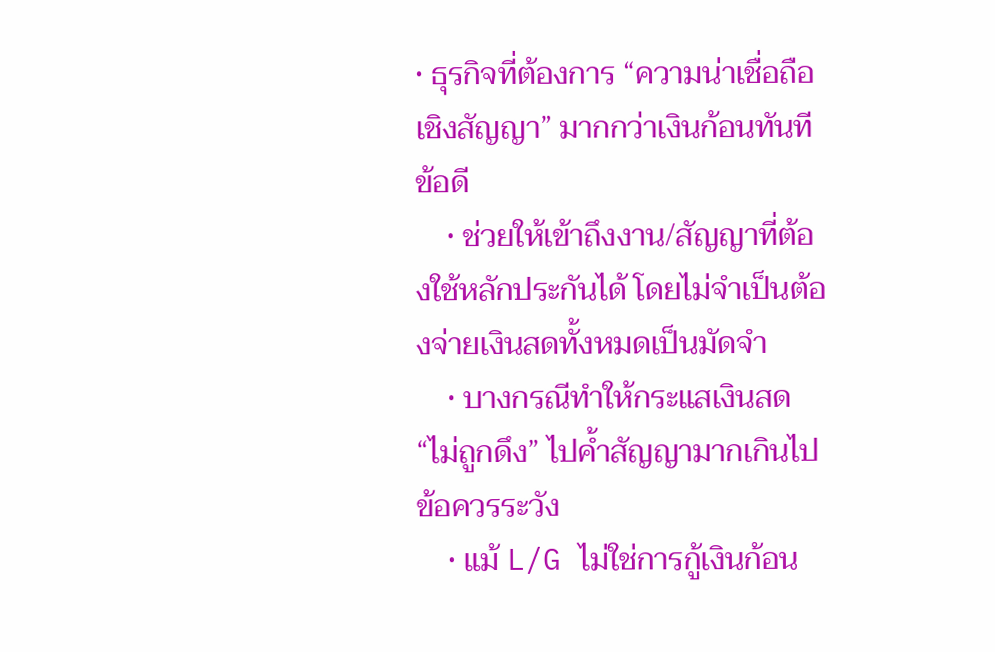• ธุรกิจที่ต้องการ “ความน่าเชื่อถือเชิงสัญญา” มากกว่าเงินก้อนทันที
ข้อดี
    • ช่วยให้เข้าถึงงาน/สัญญาที่ต้องใช้หลักประกันได้ โดยไม่จำเป็นต้องจ่ายเงินสดทั้งหมดเป็นมัดจำ
    • บางกรณีทำให้กระแสเงินสด “ไม่ถูกดึง” ไปค้ำสัญญามากเกินไป
ข้อควรระวัง
    • แม้ L/G ไม่ใช่การกู้เงินก้อน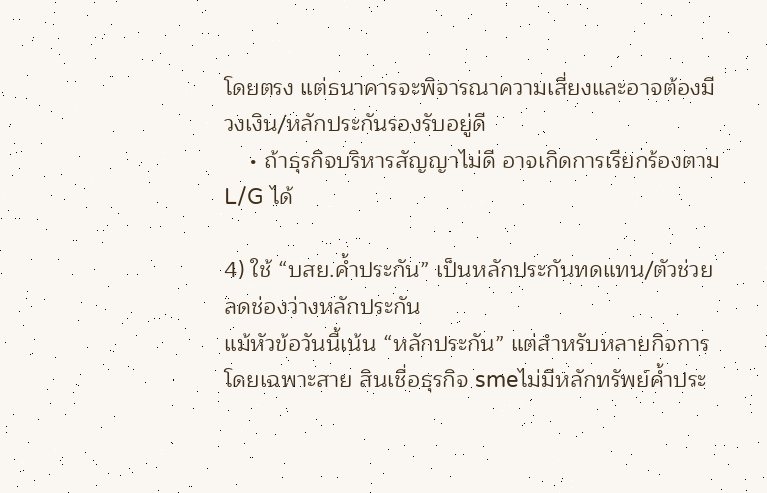โดยตรง แต่ธนาคารจะพิจารณาความเสี่ยงและอาจต้องมีวงเงิน/หลักประกันรองรับอยู่ดี
    • ถ้าธุรกิจบริหารสัญญาไม่ดี อาจเกิดการเรียกร้องตาม L/G ได้

4) ใช้ “บสย.ค้ำประกัน” เป็นหลักประกันทดแทน/ตัวช่วยลดช่องว่างหลักประกัน
แม้หัวข้อวันนี้เน้น “หลักประกัน” แต่สำหรับหลายกิจการ โดยเฉพาะสาย สินเชื่อธุรกิจ smeไม่มีหลักทรัพย์ค้ำประ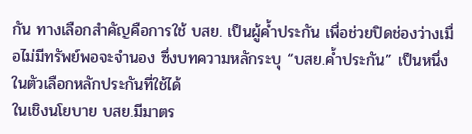กัน ทางเลือกสำคัญคือการใช้ บสย. เป็นผู้ค้ำประกัน เพื่อช่วยปิดช่องว่างเมื่อไม่มีทรัพย์พอจะจำนอง ซึ่งบทความหลักระบุ “บสย.ค้ำประกัน” เป็นหนึ่งในตัวเลือกหลักประกันที่ใช้ได้
ในเชิงนโยบาย บสย.มีมาตร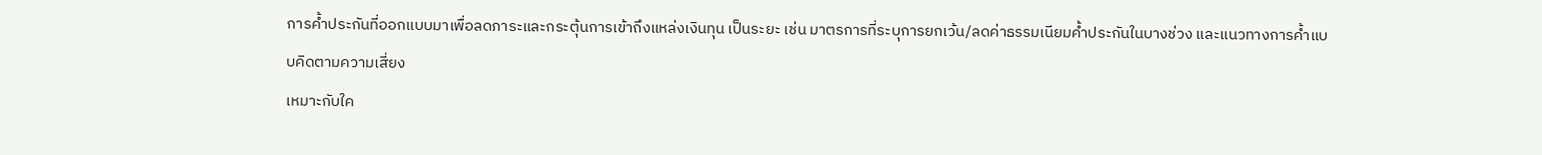การค้ำประกันที่ออกแบบมาเพื่อลดภาระและกระตุ้นการเข้าถึงแหล่งเงินทุน เป็นระยะ เช่น มาตรการที่ระบุการยกเว้น/ลดค่าธรรมเนียมค้ำประกันในบางช่วง และแนวทางการค้ำแบบคิดตามความเสี่ยง
เหมาะกับใค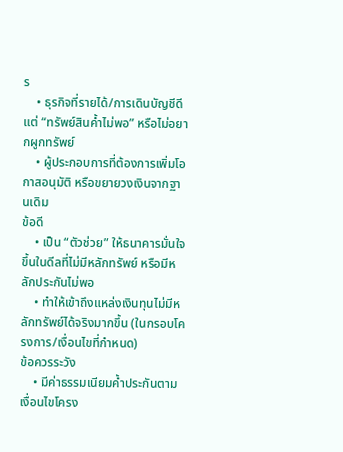ร
    • ธุรกิจที่รายได้/การเดินบัญชีดี แต่ “ทรัพย์สินค้ำไม่พอ” หรือไม่อยากผูกทรัพย์
    • ผู้ประกอบการที่ต้องการเพิ่มโอกาสอนุมัติ หรือขยายวงเงินจากฐานเดิม
ข้อดี
    • เป็น “ตัวช่วย” ให้ธนาคารมั่นใจขึ้นในดีลที่ไม่มีหลักทรัพย์ หรือมีหลักประกันไม่พอ
    • ทำให้เข้าถึงแหล่งเงินทุนไม่มีหลักทรัพย์ได้จริงมากขึ้น (ในกรอบโครงการ/เงื่อนไขที่กำหนด)
ข้อควรระวัง
    • มีค่าธรรมเนียมค้ำประกันตามเงื่อนไขโครง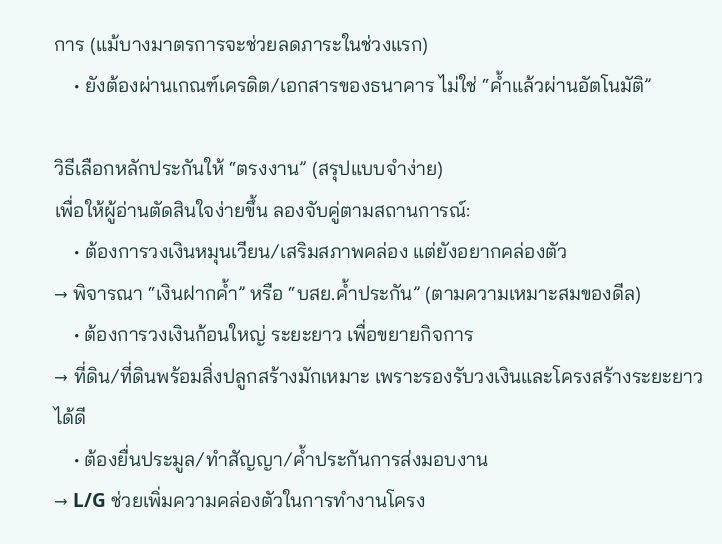การ (แม้บางมาตรการจะช่วยลดภาระในช่วงแรก)
    • ยังต้องผ่านเกณฑ์เครดิต/เอกสารของธนาคาร ไม่ใช่ “ค้ำแล้วผ่านอัตโนมัติ”

วิธีเลือกหลักประกันให้ “ตรงงาน” (สรุปแบบจำง่าย)
เพื่อให้ผู้อ่านตัดสินใจง่ายขึ้น ลองจับคู่ตามสถานการณ์:
    • ต้องการวงเงินหมุนเวียน/เสริมสภาพคล่อง แต่ยังอยากคล่องตัว
→ พิจารณา “เงินฝากค้ำ” หรือ “บสย.ค้ำประกัน” (ตามความเหมาะสมของดีล)
    • ต้องการวงเงินก้อนใหญ่ ระยะยาว เพื่อขยายกิจการ
→ ที่ดิน/ที่ดินพร้อมสิ่งปลูกสร้างมักเหมาะ เพราะรองรับวงเงินและโครงสร้างระยะยาวได้ดี
    • ต้องยื่นประมูล/ทำสัญญา/ค้ำประกันการส่งมอบงาน
→ L/G ช่วยเพิ่มความคล่องตัวในการทำงานโครง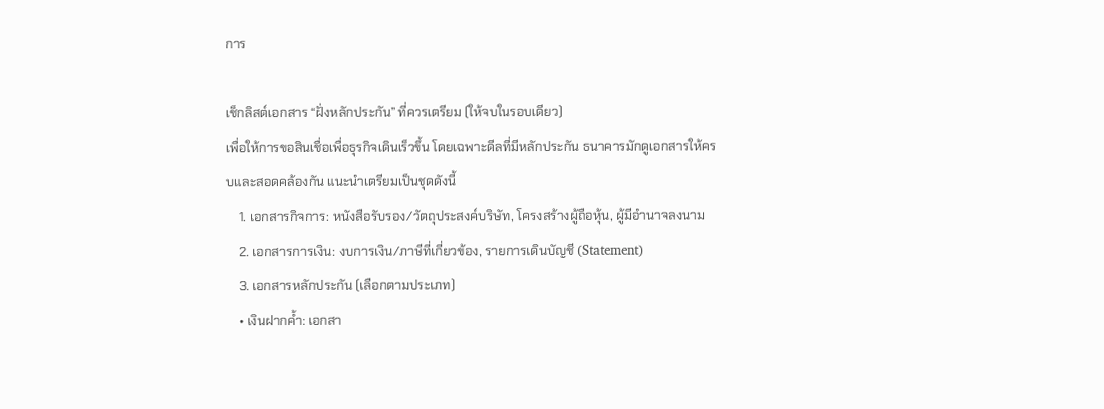การ

เช็กลิสต์เอกสาร “ฝั่งหลักประกัน” ที่ควรเตรียม (ให้จบในรอบเดียว)
เพื่อให้การขอสินเชื่อเพื่อธุรกิจเดินเร็วขึ้น โดยเฉพาะดีลที่มีหลักประกัน ธนาคารมักดูเอกสารให้ครบและสอดคล้องกัน แนะนำเตรียมเป็นชุดดังนี้
    1. เอกสารกิจการ: หนังสือรับรอง/วัตถุประสงค์บริษัท, โครงสร้างผู้ถือหุ้น, ผู้มีอำนาจลงนาม
    2. เอกสารการเงิน: งบการเงิน/ภาษีที่เกี่ยวข้อง, รายการเดินบัญชี (Statement)
    3. เอกสารหลักประกัน (เลือกตามประเภท)
    • เงินฝากค้ำ: เอกสา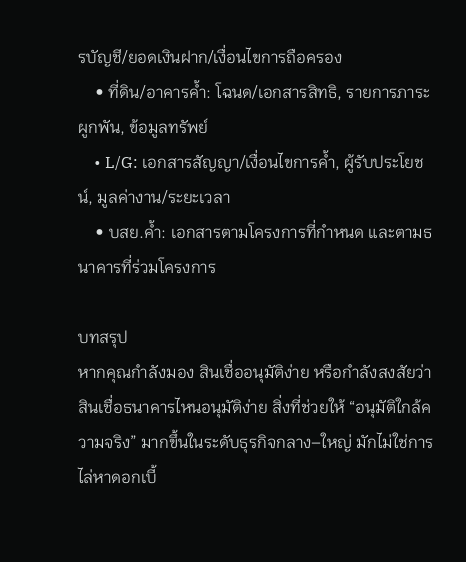รบัญชี/ยอดเงินฝาก/เงื่อนไขการถือครอง
    • ที่ดิน/อาคารค้ำ: โฉนด/เอกสารสิทธิ, รายการภาระผูกพัน, ข้อมูลทรัพย์
    • L/G: เอกสารสัญญา/เงื่อนไขการค้ำ, ผู้รับประโยชน์, มูลค่างาน/ระยะเวลา
    • บสย.ค้ำ: เอกสารตามโครงการที่กำหนด และตามธนาคารที่ร่วมโครงการ

บทสรุป
หากคุณกำลังมอง สินเชื่ออนุมัติง่าย หรือกำลังสงสัยว่า สินเชื่อธนาคารไหนอนุมัติง่าย สิ่งที่ช่วยให้ “อนุมัติใกล้ความจริง” มากขึ้นในระดับธุรกิจกลาง–ใหญ่ มักไม่ใช่การไล่หาดอกเบี้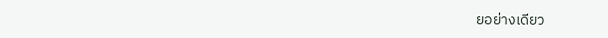ยอย่างเดียว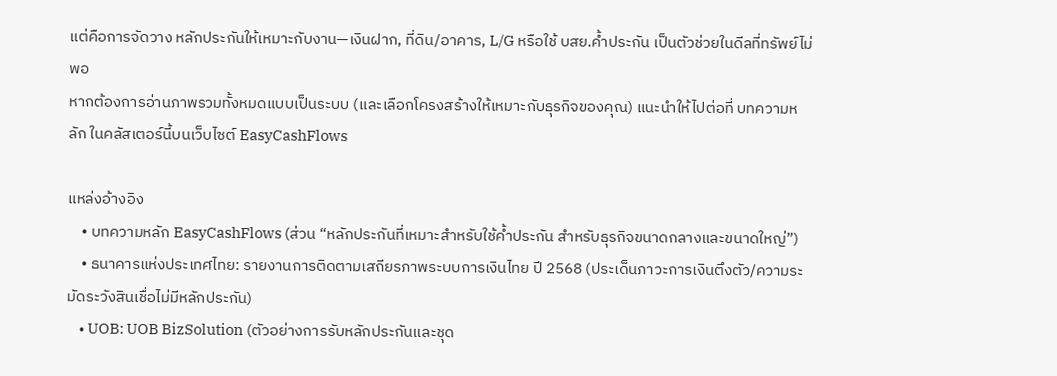แต่คือการจัดวาง หลักประกันให้เหมาะกับงาน—เงินฝาก, ที่ดิน/อาคาร, L/G หรือใช้ บสย.ค้ำประกัน เป็นตัวช่วยในดีลที่ทรัพย์ไม่พอ
หากต้องการอ่านภาพรวมทั้งหมดแบบเป็นระบบ (และเลือกโครงสร้างให้เหมาะกับธุรกิจของคุณ) แนะนำให้ไปต่อที่ บทความหลัก ในคลัสเตอร์นี้บนเว็บไซต์ EasyCashFlows

แหล่งอ้างอิง
    • บทความหลัก EasyCashFlows (ส่วน “หลักประกันที่เหมาะสำหรับใช้ค้ำประกัน สำหรับธุรกิจขนาดกลางและขนาดใหญ่”)
    • ธนาคารแห่งประเทศไทย: รายงานการติดตามเสถียรภาพระบบการเงินไทย ปี 2568 (ประเด็นภาวะการเงินตึงตัว/ความระมัดระวังสินเชื่อไม่มีหลักประกัน)
    • UOB: UOB BizSolution (ตัวอย่างการรับหลักประกันและชุด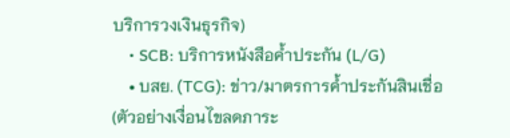บริการวงเงินธุรกิจ)
    • SCB: บริการหนังสือค้ำประกัน (L/G)
    • บสย. (TCG): ข่าว/มาตรการค้ำประกันสินเชื่อ (ตัวอย่างเงื่อนไขลดภาระ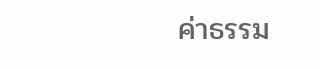ค่าธรรม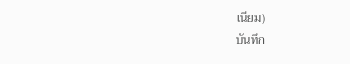เนียม)
บันทึก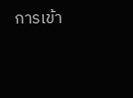การเข้า